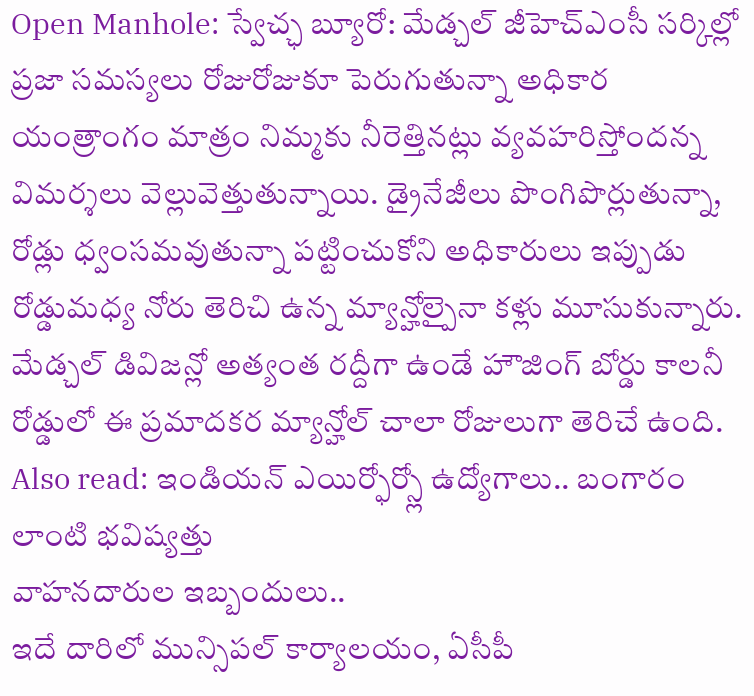Open Manhole: స్వేచ్ఛ బ్యూరో: మేడ్చల్ జీహెచ్ఎంసీ సర్కిల్లో ప్రజా సమస్యలు రోజురోజుకూ పెరుగుతున్నా అధికార యంత్రాంగం మాత్రం నిమ్మకు నీరెత్తినట్లు వ్యవహరిస్తోందన్న విమర్శలు వెల్లువెత్తుతున్నాయి. డ్రైనేజీలు పొంగిపొర్లుతున్నా, రోడ్లు ధ్వంసమవుతున్నా పట్టించుకోని అధికారులు ఇప్పుడు రోడ్డుమధ్య నోరు తెరిచి ఉన్న మ్యాన్హోల్పైనా కళ్లు మూసుకున్నారు. మేడ్చల్ డివిజన్లో అత్యంత రద్దీగా ఉండే హౌజింగ్ బోర్డు కాలనీ రోడ్డులో ఈ ప్రమాదకర మ్యాన్హోల్ చాలా రోజులుగా తెరిచే ఉంది.
Also read: ఇండియన్ ఎయిర్ఫోర్స్లో ఉద్యోగాలు.. బంగారం లాంటి భవిష్యత్తు
వాహనదారుల ఇబ్బందులు..
ఇదే దారిలో మున్సిపల్ కార్యాలయం, ఏసీపీ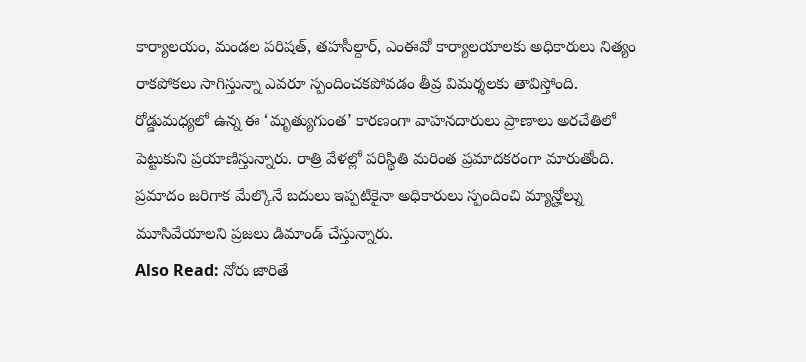కార్యాలయం, మండల పరిషత్, తహసీల్దార్, ఎంఈవో కార్యాలయాలకు అధికారులు నిత్యం రాకపోకలు సాగిస్తున్నా ఎవరూ స్పందించకపోవడం తీవ్ర విమర్శలకు తావిస్తోంది. రోడ్డుమధ్యలో ఉన్న ఈ ‘మృత్యుగుంత’ కారణంగా వాహనదారులు ప్రాణాలు అరచేతిలో పెట్టుకుని ప్రయాణిస్తున్నారు. రాత్రి వేళల్లో పరిస్థితి మరింత ప్రమాదకరంగా మారుతోంది. ప్రమాదం జరిగాక మేల్కొనే బదులు ఇప్పటికైనా అధికారులు స్పందించి మ్యాన్హోల్ను మూసివేయాలని ప్రజలు డిమాండ్ చేస్తున్నారు.
Also Read: నోరు జారితే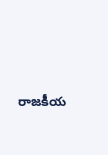రాజకీయ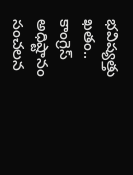భవిష్యత్తు ఖతం.. కాంగ్రెస్ అధిష్టానం సంచలన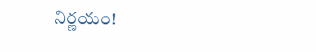నిర్ణయం!